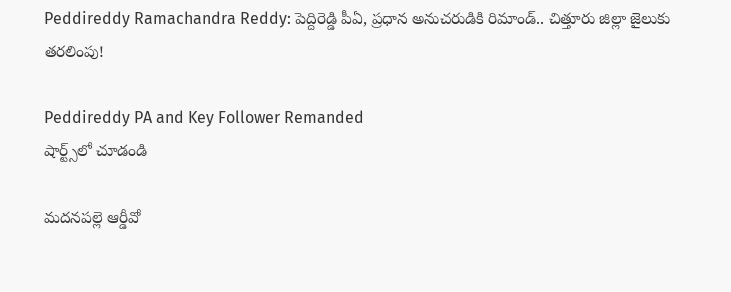Peddireddy Ramachandra Reddy: పెద్దిరెడ్డి పీఏ, ప్రధాన అనుచరుడికి రిమాండ్.. చిత్తూరు జిల్లా జైలుకు తరలింపు!

Peddireddy PA and Key Follower Remanded
షార్ట్స్‌లో చూడండి

మదనపల్లె ఆర్డీవో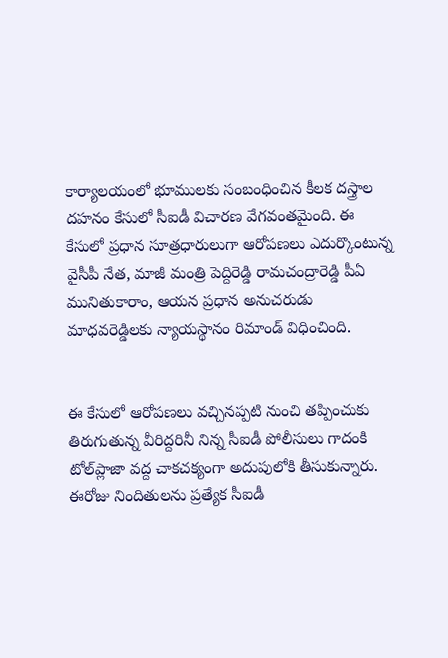కార్యాలయంలో భూములకు సంబంధించిన కీలక దస్త్రాల దహనం కేసులో సీఐడీ విచారణ వేగవంతమైంది. ఈ కేసులో ప్రధాన సూత్రధారులుగా ఆరోపణలు ఎదుర్కొంటున్న వైసీపీ నేత, మాజీ మంత్రి పెద్దిరెడ్డి రామచంద్రారెడ్డి పీఏ మునితుకారాం, ఆయన ప్రధాన అనుచరుడు మాధవరెడ్డిలకు న్యాయస్థానం రిమాండ్ విధించింది.


ఈ కేసులో ఆరోపణలు వచ్చినప్పటి నుంచి తప్పించుకు తిరుగుతున్న వీరిద్దరినీ నిన్న సీఐడీ పోలీసులు గాదంకి టోల్‌ప్లాజా వద్ద చాకచక్యంగా అదుపులోకి తీసుకున్నారు. ఈరోజు నిందితులను ప్రత్యేక సీఐడీ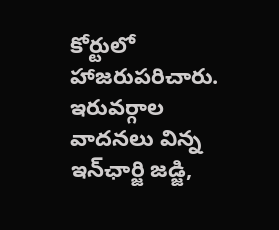కోర్టులో హాజరుపరిచారు. ఇరువర్గాల వాదనలు విన్న ఇన్‌ఛార్జి జడ్జి,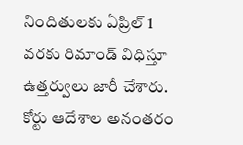నిందితులకు ఏప్రిల్ 1 వరకు రిమాండ్ విధిస్తూ ఉత్తర్వులు జారీ చేశారు. కోర్టు ఆదేశాల అనంతరం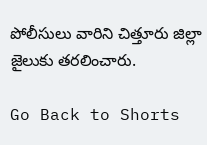పోలీసులు వారిని చిత్తూరు జిల్లా జైలుకు తరలించారు.

Go Back to Shorts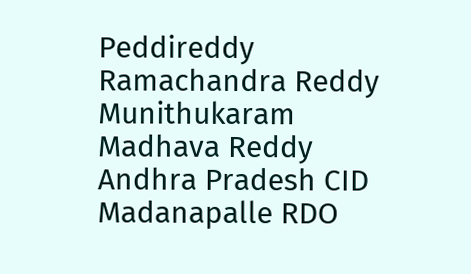Peddireddy Ramachandra Reddy
Munithukaram
Madhava Reddy
Andhra Pradesh CID
Madanapalle RDO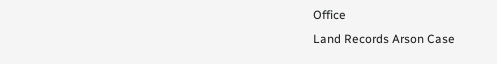Office
Land Records Arson Case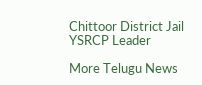Chittoor District Jail
YSRCP Leader

More Telugu News